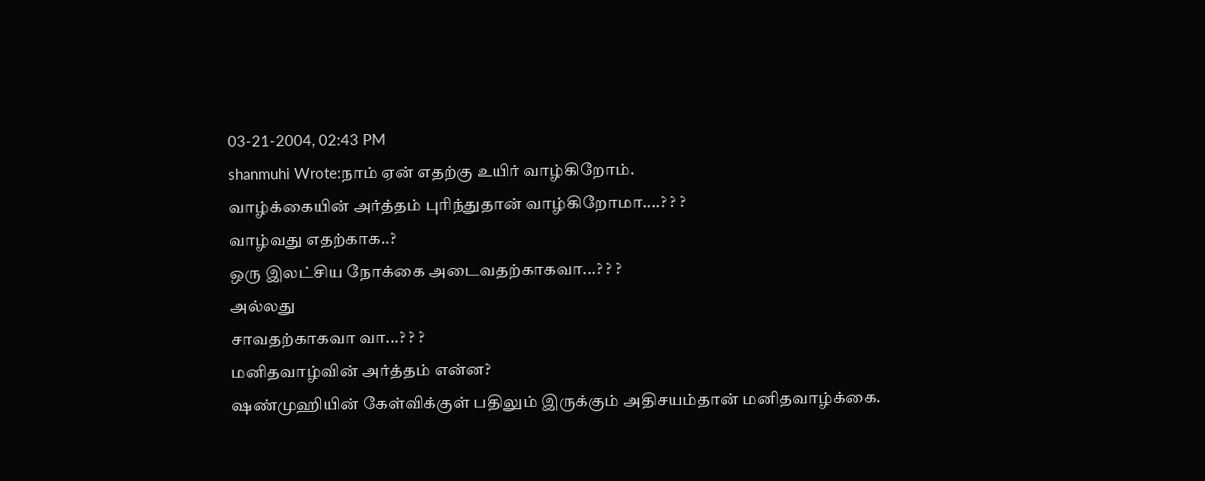03-21-2004, 02:43 PM
shanmuhi Wrote:நாம் ஏன் எதற்கு உயிர் வாழ்கிறோம்.
வாழ்க்கையின் அர்த்தம் புரிந்துதான் வாழ்கிறோமா....? ? ?
வாழ்வது எதற்காக..?
ஒரு இலட்சிய நோக்கை அடைவதற்காகவா...? ? ?
அல்லது
சாவதற்காகவா வா...? ? ?
மனிதவாழ்வின் அர்த்தம் என்ன?
ஷண்முஹியின் கேள்விக்குள் பதிலும் இருக்கும் அதிசயம்தான் மனிதவாழ்க்கை.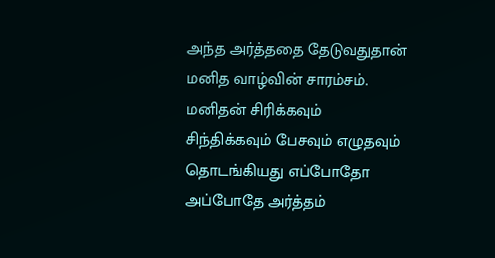அந்த அர்த்ததை தேடுவதுதான் மனித வாழ்வின் சாரம்சம்.
மனிதன் சிரிக்கவும் சிந்திக்கவும் பேசவும் எழுதவும் தொடங்கியது எப்போதோ அப்போதே அர்த்தம்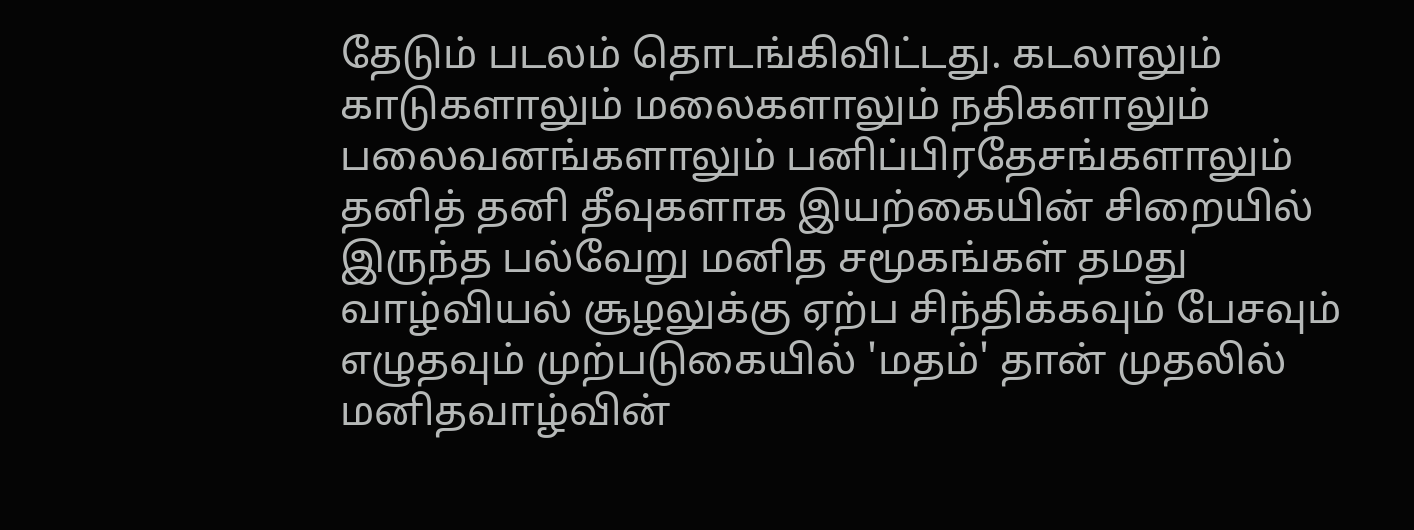தேடும் படலம் தொடங்கிவிட்டது. கடலாலும் காடுகளாலும் மலைகளாலும் நதிகளாலும் பலைவனங்களாலும் பனிப்பிரதேசங்களாலும் தனித் தனி தீவுகளாக இயற்கையின் சிறையில் இருந்த பல்வேறு மனித சமூகங்கள் தமது வாழ்வியல் சூழலுக்கு ஏற்ப சிந்திக்கவும் பேசவும் எழுதவும் முற்படுகையில் 'மதம்' தான் முதலில் மனிதவாழ்வின்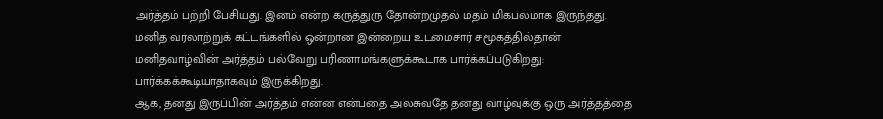அர்த்தம் பற்றி பேசியது. இனம் என்ற கருத்துரு தோன்றமுதல் மதம் மிகபலமாக இருந்தது. மனித வரலாற்றுக் கட்டங்களில் ஒன்றான இன்றைய உடமைசார் சமூகத்தில்தான் மனிதவாழ்வின் அர்த்தம் பல்வேறு பரிணாமங்களுக்கூடாக பார்க்கப்படுகிறது: பார்க்கக்கூடியாதாகவும் இருக்கிறது.
ஆக, தனது இருப்பின் அர்த்தம் என்ன என்பதை அலசுவதே தனது வாழ்வுக்கு ஒரு அர்த்தத்தை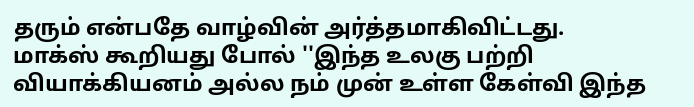தரும் என்பதே வாழ்வின் அர்த்தமாகிவிட்டது.
மாக்ஸ் கூறியது போல் ''இந்த உலகு பற்றி வியாக்கியனம் அல்ல நம் முன் உள்ள கேள்வி இந்த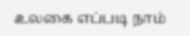உலகை எப்படி நாம்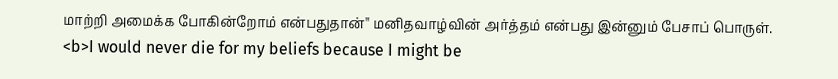மாற்றி அமைக்க போகின்றோம் என்பதுதான்'' மனிதவாழ்வின் அர்த்தம் என்பது இன்னும் பேசாப் பொருள்.
<b>I would never die for my beliefs because I might be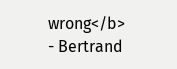wrong</b>
- Bertrand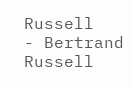Russell
- Bertrand Russell